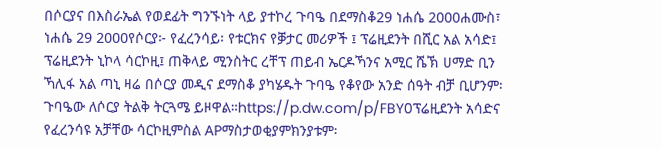በሶርያና በእስራኤል የወደፊት ግንኙነት ላይ ያተኮረ ጉባዔ በደማስቆ29 ነሐሴ 2000ሐሙስ፣ ነሐሴ 29 2000የሶርያ፦ የፈረንሳይ፡ የቱርክና የቓታር መሪዎች ፤ ፕሬዚደንት በሺር አል አሳድ፤ ፕሬዚደንት ኒኮላ ሳርኮዚ፤ ጠቅላይ ሚንስትር ረቸፕ ጠይብ ኤርዶኻንና አሚር ሼኽ ሀማድ ቢን ኻሊፋ አል ጣኒ ዛሬ በሶርያ መዲና ደማስቆ ያካሄዱት ጉባዔ የቆየው አንድ ሰዓት ብቻ ቢሆንም፡ ጉባዔው ለሶርያ ትልቅ ትርጓሜ ይዞዋል።https://p.dw.com/p/FBY0ፕሬዚደንት አሳድና የፈረንሳዩ አቻቸው ሳርኮዚምስል APማስታወቂያምክንያቱም፡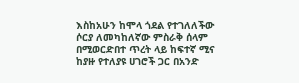እስከአሁን ከሞላ ጎደል የተገለለችው ሶርያ ለመካከለኛው ምስራቅ ሰላም በሚወርድበተ ጥረት ላይ ከፍተኛ ሚና ከያዙ የተለያዩ ሀገሮች ጋር በአንድ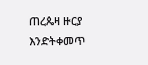ጠረጴዛ ዙርያ እንድትቀመጥ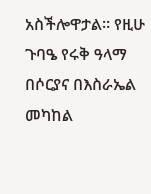አስችሎዋታል። የዚሁ ጉባዔ የሩቅ ዓላማ በሶርያና በእስራኤል መካከል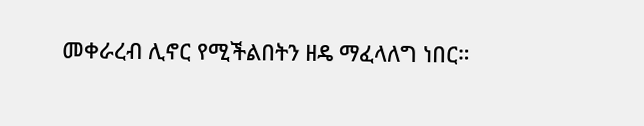መቀራረብ ሊኖር የሚችልበትን ዘዴ ማፈላለግ ነበር።